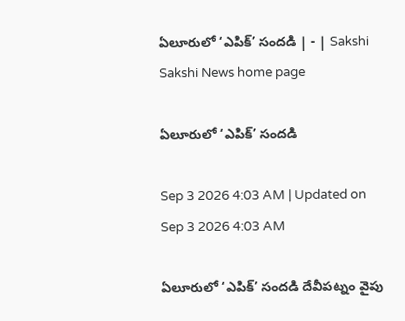ఏలూరులో ‘ఎపిక్‌’ సందడి | - | Sakshi
Sakshi News home page

ఏలూరులో ‘ఎపిక్‌’ సందడి

Sep 3 2026 4:03 AM | Updated on Sep 3 2026 4:03 AM

ఏలూరులో ‘ఎపిక్‌’ సందడి దేవీపట్నం వైపు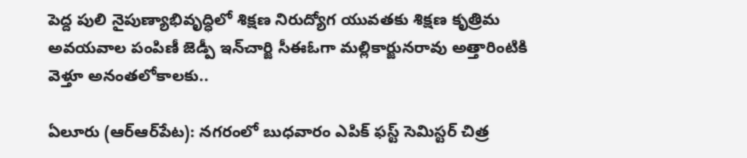పెద్ద పులి నైపుణ్యాభివృద్ధిలో శిక్షణ నిరుద్యోగ యువతకు శిక్షణ కృత్రిమ అవయవాల పంపిణీ జెడ్పీ ఇన్‌చార్జి సీఈఓగా మల్లికార్జునరావు అత్తారింటికి వెళ్తూ అనంతలోకాలకు..

ఏలూరు (ఆర్‌ఆర్‌పేట): నగరంలో బుధవారం ఎపిక్‌ ఫస్ట్‌ సెమిస్టర్‌ చిత్ర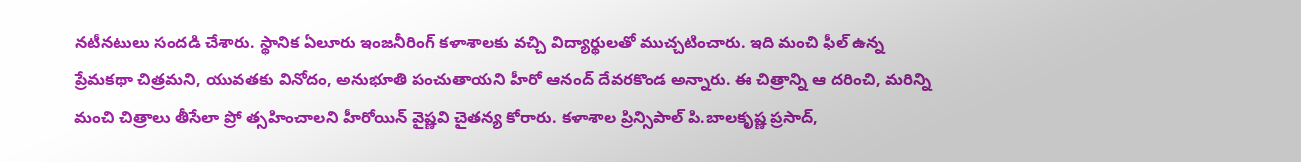నటీనటులు సందడి చేశారు. స్థానిక ఏలూరు ఇంజనీరింగ్‌ కళాశాలకు వచ్చి విద్యార్థులతో ముచ్చటించారు. ఇది మంచి ఫీల్‌ ఉన్న ప్రేమకథా చిత్రమని, యువతకు వినోదం, అనుభూతి పంచుతాయని హీరో ఆనంద్‌ దేవరకొండ అన్నారు. ఈ చిత్రాన్ని ఆ దరించి, మరిన్ని మంచి చిత్రాలు తీసేలా ప్రో త్సహించాలని హీరోయిన్‌ వైష్ణవి చైతన్య కోరారు. కళాశాల ప్రిన్సిపాల్‌ పి.బాలకృష్ణ ప్రసాద్‌,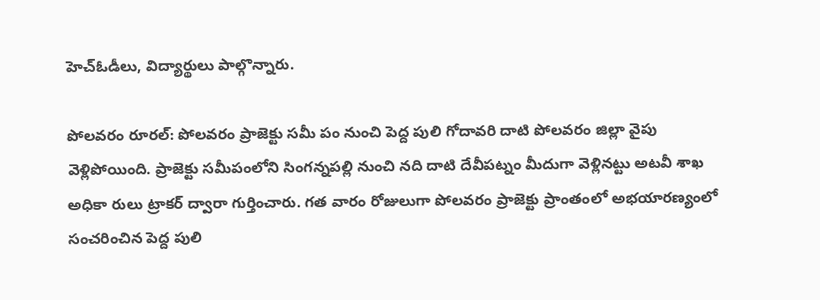హెచ్‌ఓడీలు, విద్యార్థులు పాల్గొన్నారు.

పోలవరం రూరల్‌: పోలవరం ప్రాజెక్టు సమీ పం నుంచి పెద్ద పులి గోదావరి దాటి పోలవరం జిల్లా వైపు వెళ్లిపోయింది. ప్రాజెక్టు సమీపంలోని సింగన్నపల్లి నుంచి నది దాటి దేవీపట్నం మీదుగా వెళ్లినట్టు అటవీ శాఖ అధికా రులు ట్రాకర్‌ ద్వారా గుర్తించారు. గత వారం రోజులుగా పోలవరం ప్రాజెక్టు ప్రాంతంలో అభయారణ్యంలో సంచరించిన పెద్ద పులి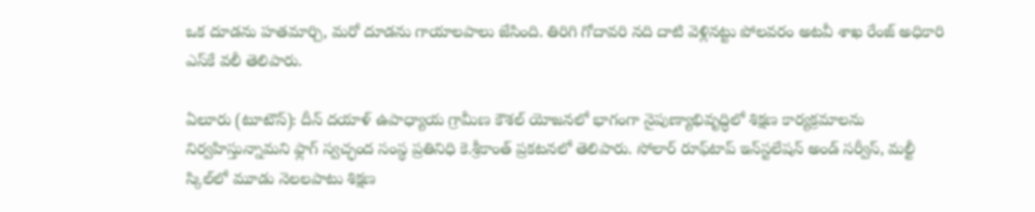ఒక దూడను హతమార్చి, మరో దూడను గాయాలపాలు జేసింది. తిరిగి గోదావరి నది దాటి వెళ్లినట్టు పోలవరం అటవీ శాఖ రేంజ్‌ అధికారి ఎస్‌కే వలీ తెలిపారు.

ఏలూరు (టూటౌన్‌): దీన్‌ దయాళ్‌ ఉపాధ్యాయ గ్రామీణ కౌశల్‌ యోజనలో భాగంగా నైపుణ్యాభివృద్ధిలో శిక్షణ కార్యక్రమాలను నిర్వహిస్తున్నామని ఫ్లాగ్‌ స్వచ్ఛంద సంస్థ ప్రతినిధి కె.శ్రీకాంత్‌ ప్రకటనలో తెలిపారు. సోలార్‌ రూఫ్‌టాప్‌ ఇన్‌స్టలేషన్‌ అండ్‌ సర్వీస్‌, మల్టీ స్కిల్‌లో మూడు నెలలపాటు శిక్షణ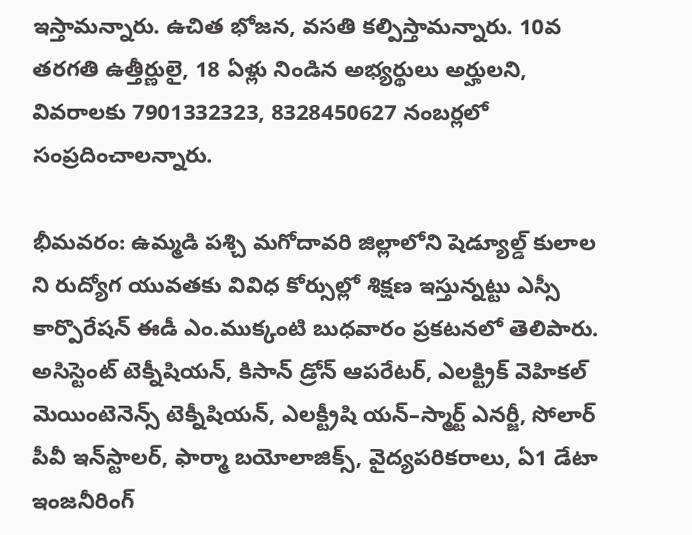ఇస్తామన్నారు. ఉచిత భోజన, వసతి కల్పిస్తామన్నారు. 10వ తరగతి ఉత్తీర్ణులై, 18 ఏళ్లు నిండిన అభ్యర్థులు అర్హులని, వివరాలకు 7901332323, 8328450627 నంబర్లలో సంప్రదించాలన్నారు.

భీమవరం: ఉమ్మడి పశ్చి మగోదావరి జిల్లాలోని షెడ్యూల్డ్‌ కులాల ని రుద్యోగ యువతకు వివిధ కోర్సుల్లో శిక్షణ ఇస్తున్నట్టు ఎస్సీ కార్పొరేషన్‌ ఈడీ ఎం.ముక్కంటి బుధవారం ప్రకటనలో తెలిపారు. అసిస్టెంట్‌ టెక్నీషియన్‌, కిసాన్‌ డ్రోన్‌ ఆపరేటర్‌, ఎలక్ట్రిక్‌ వెహికల్‌ మెయింటెనెన్స్‌ టెక్నీషియన్‌, ఎలక్ట్రీషి యన్‌–స్మార్ట్‌ ఎనర్జీ, సోలార్‌ పీవీ ఇన్‌స్టాలర్‌, ఫార్మా బయోలాజిక్స్‌, వైద్యపరికరాలు, ఏ1 డేటా ఇంజనీరింగ్‌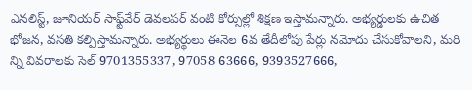ఎనలిస్ట్‌, జూనియర్‌ సాఫ్ట్‌వేర్‌ డెవలపర్‌ వంటి కోర్సుల్లో శిక్షణ ఇస్తామన్నారు. అభ్యర్డులకు ఉచిత భోజన, వసతి కల్పిస్తామన్నారు. అభ్యర్థులు ఈనెల 6వ తేదీలోపు పేర్లు నమోదు చేసుకోవాలని, మరి న్ని వివరాలకు సెల్‌ 9701355337, 97058 63666, 9393527666,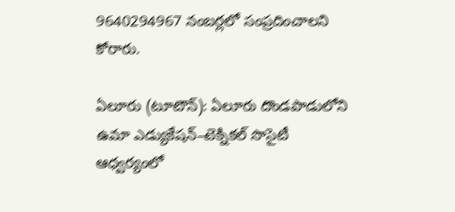9640294967 నంబర్లలో సంప్రదించాలని కోరారు.

ఏలూరు (టూటౌన్‌): ఏలూరు దొండపాడులోని ఉమా ఎడ్యుకేషన్‌–టెక్నికల్‌ సొసైటీ ఆధ్వర్యంలో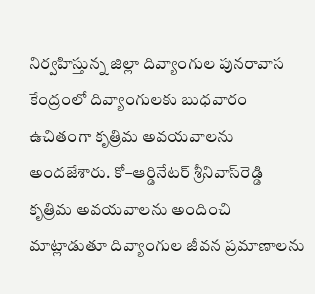నిర్వహిస్తున్న జిల్లా దివ్యాంగుల పునరావాస కేంద్రంలో దివ్యాంగులకు బుధవారం ఉచితంగా కృత్రిమ అవయవాలను అందజేశారు. కో–ఆర్డినేటర్‌ శ్రీనివాస్‌రెడ్డి కృత్రిమ అవయవాలను అందించి మాట్లాడుతూ దివ్యాంగుల జీవన ప్రమాణాలను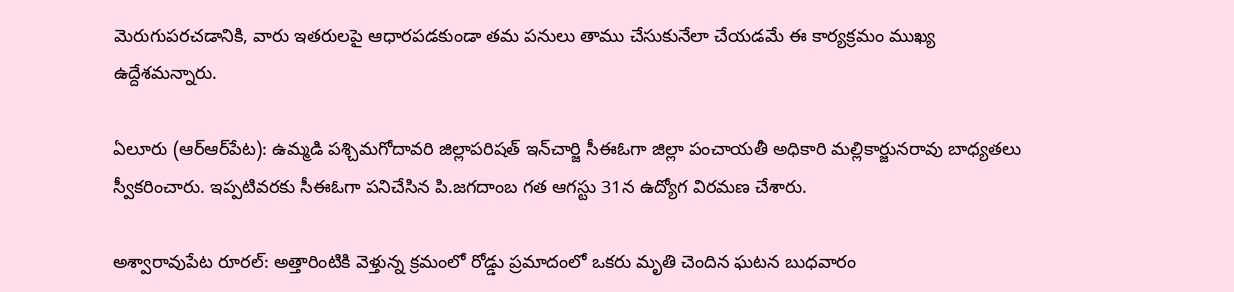మెరుగుపరచడానికి, వారు ఇతరులపై ఆధారపడకుండా తమ పనులు తాము చేసుకునేలా చేయడమే ఈ కార్యక్రమం ముఖ్య ఉద్దేశమన్నారు.

ఏలూరు (ఆర్‌ఆర్‌పేట): ఉమ్మడి పశ్చిమగోదావరి జిల్లాపరిషత్‌ ఇన్‌చార్జి సీఈఓగా జిల్లా పంచాయతీ అధికారి మల్లికార్జునరావు బాధ్యతలు స్వీకరించారు. ఇప్పటివరకు సీఈఓగా పనిచేసిన పి.జగదాంబ గత ఆగస్టు 31న ఉద్యోగ విరమణ చేశారు.

అశ్వారావుపేట రూరల్‌: అత్తారింటికి వెళ్తున్న క్రమంలో రోడ్డు ప్రమాదంలో ఒకరు మృతి చెందిన ఘటన బుధవారం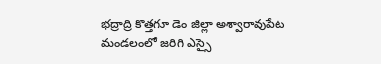భద్రాద్రి కొత్తగూ డెం జిల్లా అశ్వారావుపేట మండలంలో జరిగి ఎస్సై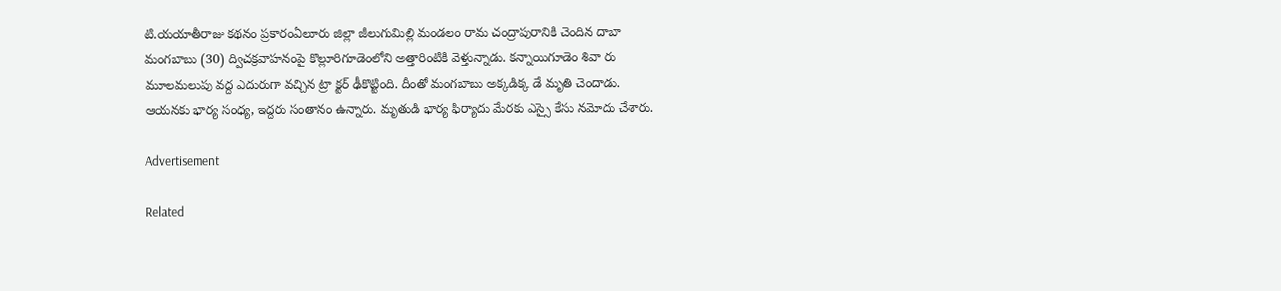టి.యయాతీరాజు కథనం ప్రకారంఏలూరు జిల్లా జీలుగుమిల్లి మండలం రామ చంద్రాపురానికి చెందిన దాబా మంగబాబు (30) ద్విచక్రవాహనంపై కొల్లూరిగూడెంలోని అత్తారింటికి వెళ్తున్నాడు. కన్నాయిగూడెం శివా రు మూలమలుపు వద్ద ఎదురుగా వచ్చిన ట్రా క్టర్‌ ఢీకొట్టింది. దీంతో మంగబాబు అక్కడిక్క డే మృతి చెందాడు. ఆయనకు భార్య సంధ్య, ఇద్దరు సంతానం ఉన్నారు. మృతుడి భార్య ఫిర్యాదు మేరకు ఎస్సై కేసు నమోదు చేశారు.

Advertisement

Related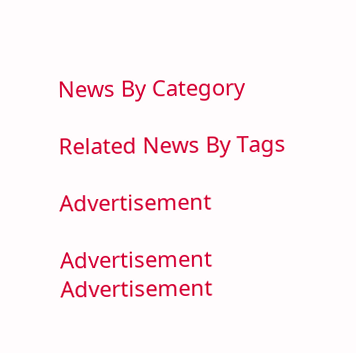News By Category

Related News By Tags

Advertisement

Advertisement
Advertisement